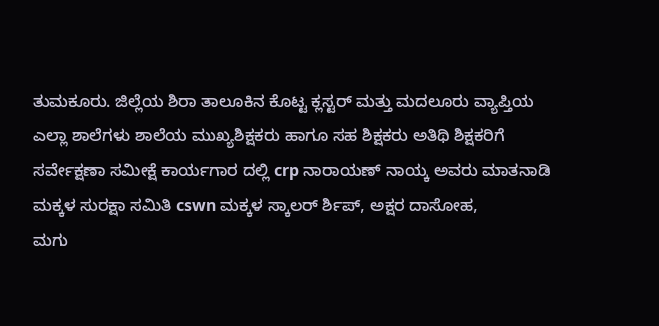ತುಮಕೂರು. ಜಿಲ್ಲೆಯ ಶಿರಾ ತಾಲೂಕಿನ ಕೊಟ್ಟ ಕ್ಲಸ್ಟರ್ ಮತ್ತು ಮದಲೂರು ವ್ಯಾಪ್ತಿಯ ಎಲ್ಲಾ ಶಾಲೆಗಳು ಶಾಲೆಯ ಮುಖ್ಯಶಿಕ್ಷಕರು ಹಾಗೂ ಸಹ ಶಿಕ್ಷಕರು ಅತಿಥಿ ಶಿಕ್ಷಕರಿಗೆ ಸರ್ವೇಕ್ಷಣಾ ಸಮೀಕ್ಷೆ ಕಾರ್ಯಗಾರ ದಲ್ಲಿ crp ನಾರಾಯಣ್ ನಾಯ್ಕ ಅವರು ಮಾತನಾಡಿ ಮಕ್ಕಳ ಸುರಕ್ಷಾ ಸಮಿತಿ cswn ಮಕ್ಕಳ ಸ್ಕಾಲರ್ ರ್ಶಿಪ್, ಅಕ್ಷರ ದಾಸೋಹ,
ಮಗು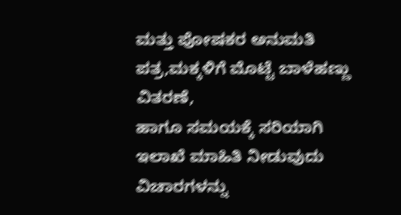ಮತ್ತು ಪೋಷಕರ ಅನುಮತಿ ಪತ್ರ,ಮಕ್ಕಳಿಗೆ ಮೊಟ್ಟೆ ಬಾಳೆಹಣ್ಣು ವಿತರಣೆ,
ಹಾಗೂ ಸಮಯಕ್ಕೆ ಸರಿಯಾಗಿ ಇಲಾಖೆ ಮಾಹಿತಿ ನೀಡುವುದು ವಿಚಾರಗಳನ್ನು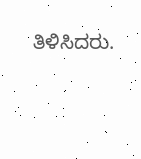ತಿಳಿಸಿದರು.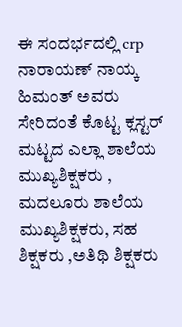ಈ ಸಂದರ್ಭದಲ್ಲಿ crp ನಾರಾಯಣ್ ನಾಯ್ಕ ಹಿಮಂತ್ ಅವರು ಸೇರಿದಂತೆ ಕೊಟ್ಟ ಕ್ಲಸ್ಟರ್ ಮಟ್ಟದ ಎಲ್ಲಾ ಶಾಲೆಯ ಮುಖ್ಯಶಿಕ್ಷಕರು , ಮದಲೂರು ಶಾಲೆಯ ಮುಖ್ಯಶಿಕ್ಷಕರು, ಸಹ ಶಿಕ್ಷಕರು ,ಅತಿಥಿ ಶಿಕ್ಷಕರು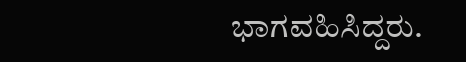ಭಾಗವಹಿಸಿದ್ದರು.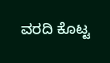ವರದಿ ಕೊಟ್ಟ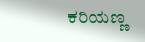ಕರಿಯಣ್ಣ